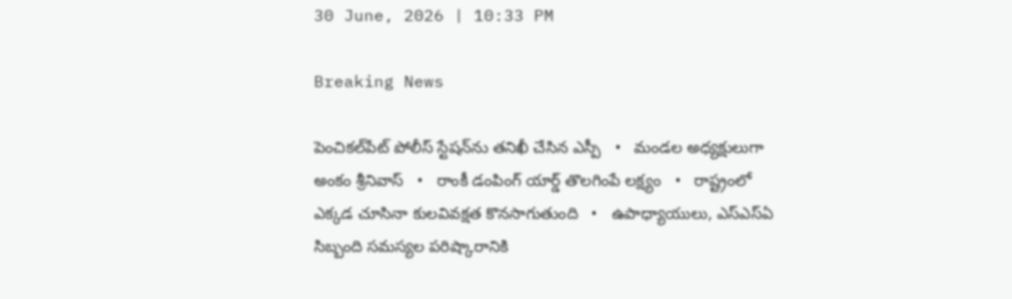30 June, 2026 | 10:33 PM

Breaking News

పెంచికల్‌పేట్ పోలీస్ స్టేషన్‌ను తనిఖీ చేసిన ఎస్పీ   •   మండల అధ్యక్షులుగా అంకం శ్రీనివాస్   •   రాంకీ డంపింగ్ యార్డ్ తొలగింపే లక్ష్యం   •   రాష్ట్రంలో ఎక్కడ చూసినా కులవివక్షత కొనసాగుతుంది   •   ఉపాధ్యాయులు, ఎస్‌ఎస్‌ఏ సిబ్బంది సమస్యల పరిష్కారానికి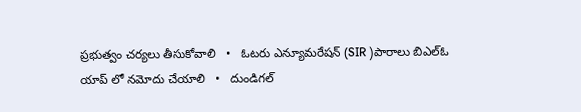ప్రభుత్వం చర్యలు తీసుకోవాలి   •   ఓటరు ఎన్యూమరేషన్ (SIR )పారాలు బిఎల్ఓ యాప్ లో నమోదు చేయాలి   •   దుండిగల్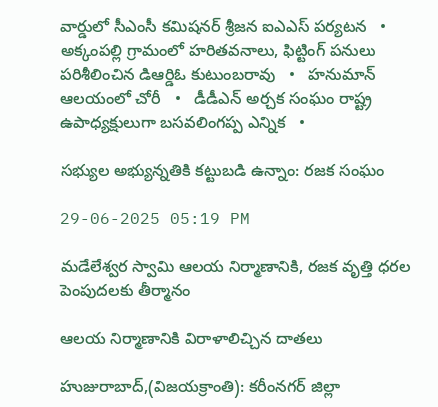వార్డులో సీఎంసీ కమిషనర్ శ్రీజన ఐఎఎస్ పర్యటన   •   అక్కంపల్లి గ్రామంలో హరితవనాలు, ఫిట్టింగ్ పనులు పరిశీలించిన డిఆర్డిఓ కుటుంబరావు   •   హనుమాన్ ఆలయంలో చోరీ   •   డీడీఎన్ అర్చక సంఘం రాష్ట్ర ఉపాధ్యక్షులుగా బసవలింగప్ప ఎన్నిక   •

సభ్యుల అభ్యున్నతికి కట్టుబడి ఉన్నాం: రజక సంఘం

29-06-2025 05:19 PM

మడేలేశ్వర స్వామి ఆలయ నిర్మాణానికి, రజక వృత్తి ధరల పెంపుదలకు తీర్మానం

ఆలయ నిర్మాణానికి విరాళాలిచ్చిన దాతలు

హుజురాబాద్,(విజయక్రాంతి): కరీంనగర్ జిల్లా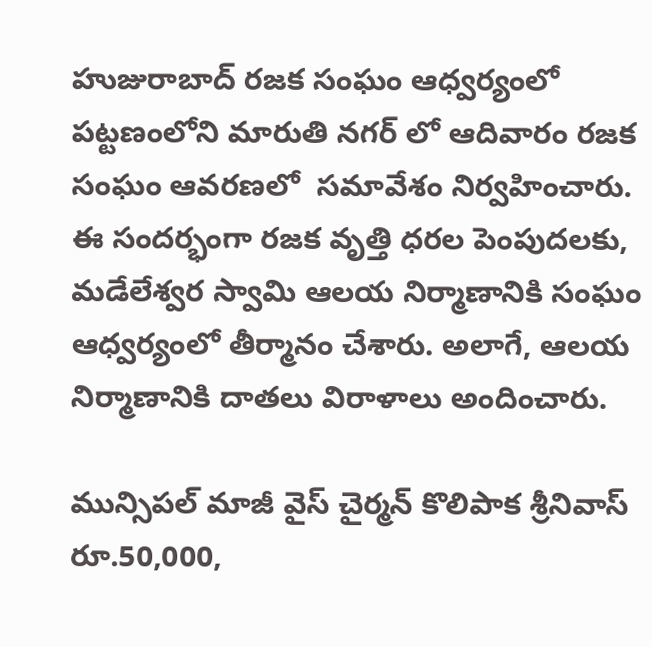హుజురాబాద్ రజక సంఘం ఆధ్వర్యంలో పట్టణంలోని మారుతి నగర్ లో ఆదివారం రజక సంఘం ఆవరణలో  సమావేశం నిర్వహించారు. ఈ సందర్భంగా రజక వృత్తి ధరల పెంపుదలకు, మడేలేశ్వర స్వామి ఆలయ నిర్మాణానికి సంఘం ఆధ్వర్యంలో తీర్మానం చేశారు. అలాగే, ఆలయ నిర్మాణానికి దాతలు విరాళాలు అందించారు.

మున్సిపల్ మాజీ వైస్ చైర్మన్ కొలిపాక శ్రీనివాస్ రూ.50,000,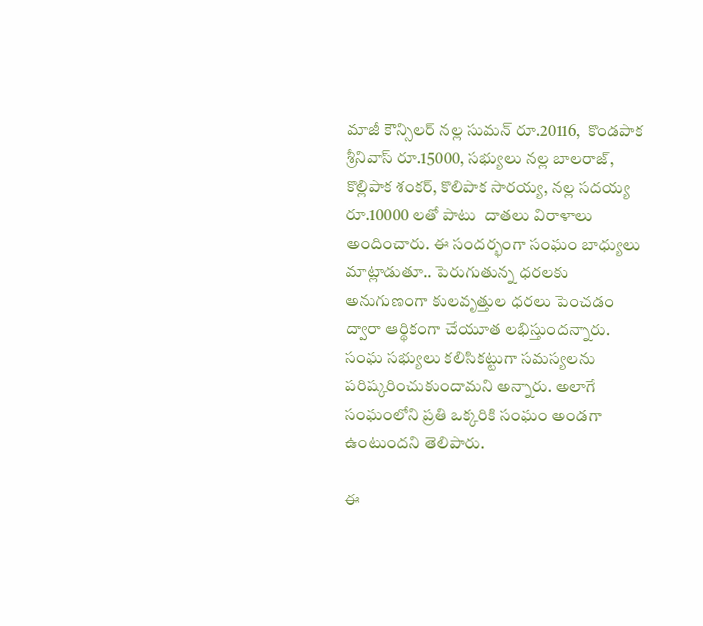మాజీ కౌన్సిలర్ నల్ల సుమన్ రూ.20116,  కొండపాక శ్రీనివాస్ రూ.15000, సభ్యులు నల్ల బాలరాజ్,  కొల్లిపాక శంకర్, కొలిపాక సారయ్య, నల్ల సదయ్య రూ.10000 లతో పాటు  దాతలు విరాళాలు అందించారు. ఈ సందర్భంగా సంఘం బాధ్యులు మాట్లాడుతూ.. పెరుగుతున్న ధరలకు అనుగుణంగా కులవృత్తుల ధరలు పెంచడం ద్వారా ఆర్థికంగా చేయూత లభిస్తుందన్నారు. సంఘ సభ్యులు కలిసికట్టుగా సమస్యలను పరిష్కరించుకుందామని అన్నారు. అలాగే సంఘంలోని ప్రతి ఒక్కరికి సంఘం అండగా ఉంటుందని తెలిపారు.

ఈ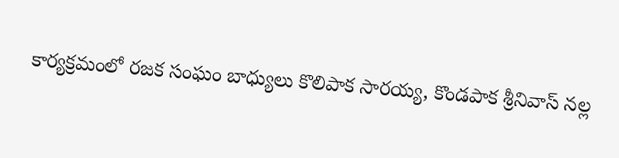కార్యక్రమంలో రజక సంఘం బాధ్యులు కొలిపాక సారయ్య, కొండపాక శ్రీనివాస్ నల్ల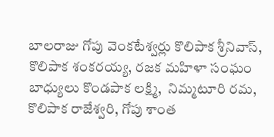బాలరాజు గోపు వెంకటేశ్వర్లు కొలిపాక శ్రీనివాస్, కొలిపాక శంకరయ్య, రజక మహిళా సంఘం బాధ్యులు కొండపాక లక్ష్మి,  నిమ్మటూరి రమ, కొలిపాక రాజేశ్వరి, గోపు శాంత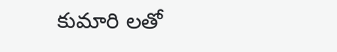కుమారి లతో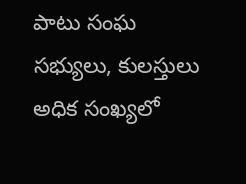పాటు సంఘ సభ్యులు, కులస్తులు అధిక సంఖ్యలో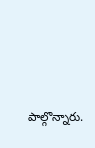పాల్గొన్నారు.